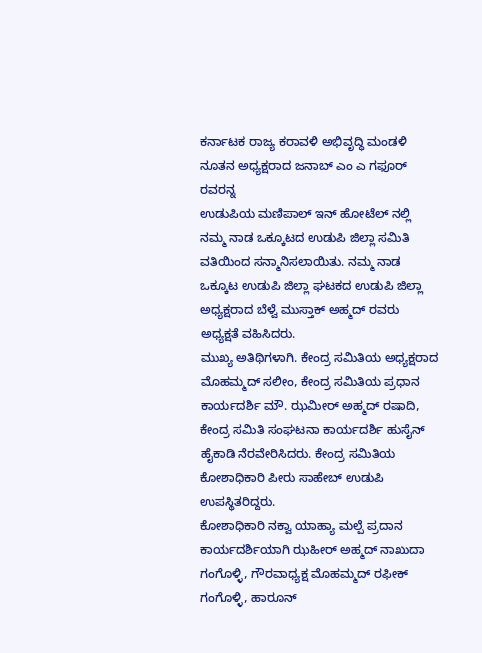ಕರ್ನಾಟಕ ರಾಜ್ಯ ಕರಾವಳಿ ಅಭಿವೃದ್ಧಿ ಮಂಡಳಿ ನೂತನ ಅಧ್ಯಕ್ಷರಾದ ಜನಾಬ್ ಎಂ ಎ ಗಫೂರ್ ರವರನ್ನ
ಉಡುಪಿಯ ಮಣಿಪಾಲ್ ಇನ್ ಹೋಟೆಲ್ ನಲ್ಲಿ ನಮ್ಮ ನಾಡ ಒಕ್ಕೂಟದ ಉಡುಪಿ ಜಿಲ್ಲಾ ಸಮಿತಿ ವತಿಯಿಂದ ಸನ್ಮಾನಿಸಲಾಯಿತು. ನಮ್ಮ ನಾಡ ಒಕ್ಕೂಟ ಉಡುಪಿ ಜಿಲ್ಲಾ ಘಟಕದ ಉಡುಪಿ ಜಿಲ್ಲಾ ಅಧ್ಯಕ್ಷರಾದ ಬೆಳ್ವೆ ಮುಸ್ತಾಕ್ ಅಹ್ಮದ್ ರವರು ಅಧ್ಯಕ್ಷತೆ ವಹಿಸಿದರು.
ಮುಖ್ಯ ಅತಿಥಿಗಳಾಗಿ. ಕೇಂದ್ರ ಸಮಿತಿಯ ಅಧ್ಯಕ್ಷರಾದ ಮೊಹಮ್ಮದ್ ಸಲೀಂ, ಕೇಂದ್ರ ಸಮಿತಿಯ ಪ್ರಧಾನ ಕಾರ್ಯದರ್ಶಿ ಮೌ. ಝಮೀರ್ ಅಹ್ಮದ್ ರಷಾದಿ, ಕೇಂದ್ರ ಸಮಿತಿ ಸಂಘಟನಾ ಕಾರ್ಯದರ್ಶಿ ಹುಸೈನ್ ಹೈಕಾಡಿ ನೆರವೇರಿಸಿದರು. ಕೇಂದ್ರ ಸಮಿತಿಯ ಕೋಶಾಧಿಕಾರಿ ಪೀರು ಸಾಹೇಬ್ ಉಡುಪಿ ಉಪಸ್ಥಿತರಿದ್ದರು.
ಕೋಶಾಧಿಕಾರಿ ನಕ್ವಾ ಯಾಹ್ಯಾ ಮಲ್ಪೆ ಪ್ರದಾನ ಕಾರ್ಯದರ್ಶಿಯಾಗಿ ಝಹೀರ್ ಅಹ್ಮದ್ ನಾಖುದಾ ಗಂಗೊಳ್ಳಿ, ಗೌರವಾಧ್ಯಕ್ಷ ಮೊಹಮ್ಮದ್ ರಫೀಕ್ ಗಂಗೊಳ್ಳಿ, ಹಾರೂನ್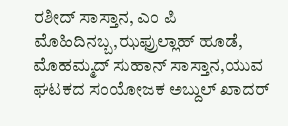ರಶೀದ್ ಸಾಸ್ತಾನ, ಎಂ ಪಿ ಮೊಹಿದಿನಬ್ಬ,ಝಫ್ರುಲ್ಲಾಹ್ ಹೂಡೆ, ಮೊಹಮ್ಮದ್ ಸುಹಾನ್ ಸಾಸ್ತಾನ,ಯುವ ಘಟಕದ ಸಂಯೋಜಕ ಅಬ್ದುಲ್ ಖಾದರ್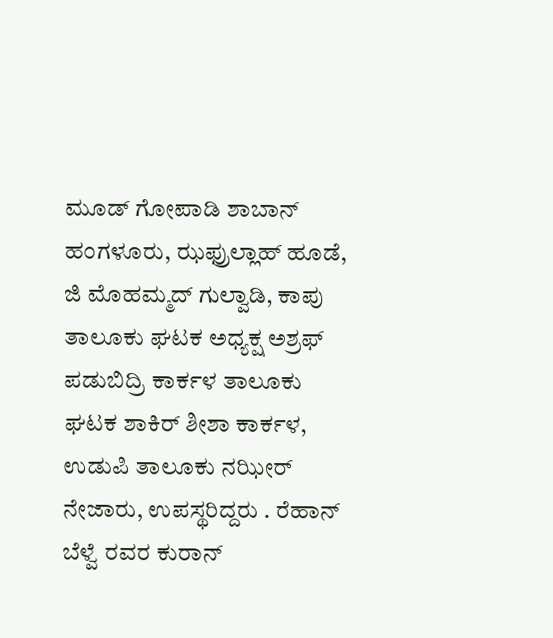ಮೂಡ್ ಗೋಪಾಡಿ ಶಾಬಾನ್ ಹಂಗಳೂರು, ಝಫ್ರುಲ್ಲಾಹ್ ಹೂಡೆ, ಜಿ ಮೊಹಮ್ಮದ್ ಗುಲ್ವಾಡಿ, ಕಾಪು ತಾಲೂಕು ಘಟಕ ಅಧ್ಯಕ್ಷ ಅಶ್ರಫ್ ಪಡುಬಿದ್ರಿ ಕಾರ್ಕಳ ತಾಲೂಕು ಘಟಕ ಶಾಕಿರ್ ಶೀಶಾ ಕಾರ್ಕಳ, ಉಡುಪಿ ತಾಲೂಕು ನಝೀರ್ ನೇಜಾರು, ಉಪಸ್ಥರಿದ್ದರು . ರೆಹಾನ್ ಬೆಳ್ವೆ ರವರ ಕುರಾನ್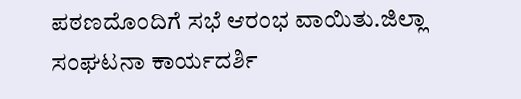ಪಠಣದೊಂದಿಗೆ ಸಭೆ ಆರಂಭ ವಾಯಿತು.ಜಿಲ್ಲಾ ಸಂಘಟನಾ ಕಾರ್ಯದರ್ಶಿ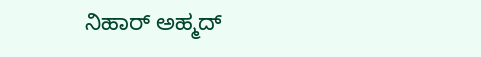ನಿಹಾರ್ ಅಹ್ಮದ್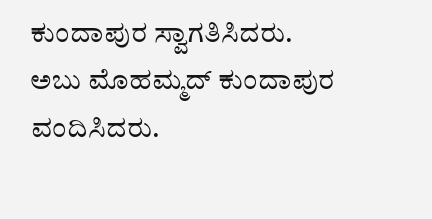ಕುಂದಾಪುರ ಸ್ವಾಗತಿಸಿದರು.
ಅಬು ಮೊಹಮ್ಮದ್ ಕುಂದಾಪುರ ವಂದಿಸಿದರು.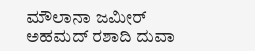ಮೌಲಾನಾ ಜಮೀರ್ ಅಹಮದ್ ರಶಾದಿ ದುವಾ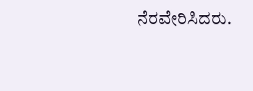ನೆರವೇರಿಸಿದರು.